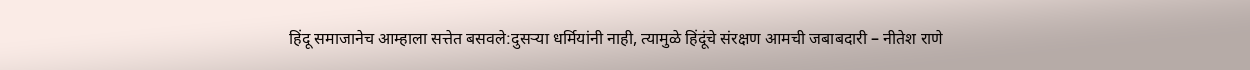हिंदू समाजानेच आम्हाला सत्तेत बसवले:दुसऱ्या धर्मियांनी नाही, त्यामुळे हिंदूंचे संरक्षण आमची जबाबदारी – नीतेश राणे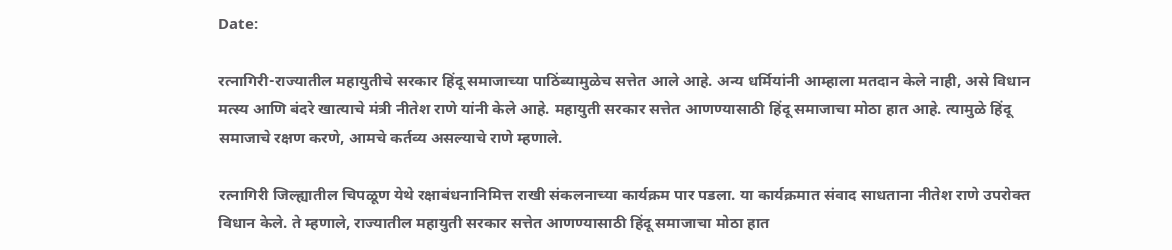Date:

रत्नागिरी-राज्यातील महायुतीचे सरकार हिंदू समाजाच्या पाठिंब्यामुळेच सत्तेत आले आहे. अन्य धर्मियांनी आम्हाला मतदान केले नाही, असे विधान मत्स्य आणि बंदरे खात्याचे मंत्री नीतेश राणे यांनी केले आहे. महायुती सरकार सत्तेत आणण्यासाठी हिंदू समाजाचा मोठा हात आहे. त्यामुळे हिंदू समाजाचे रक्षण करणे, आमचे कर्तव्य असल्याचे राणे म्हणाले.

रत्नागिरी जिल्ह्यातील चिपळूण येथे रक्षाबंधनानिमित्त राखी संकलनाच्या कार्यक्रम पार पडला. या कार्यक्रमात संवाद साधताना नीतेश राणे उपरोक्त विधान केले. ते म्हणाले, राज्यातील महायुती सरकार सत्तेत आणण्यासाठी हिंदू समाजाचा मोठा हात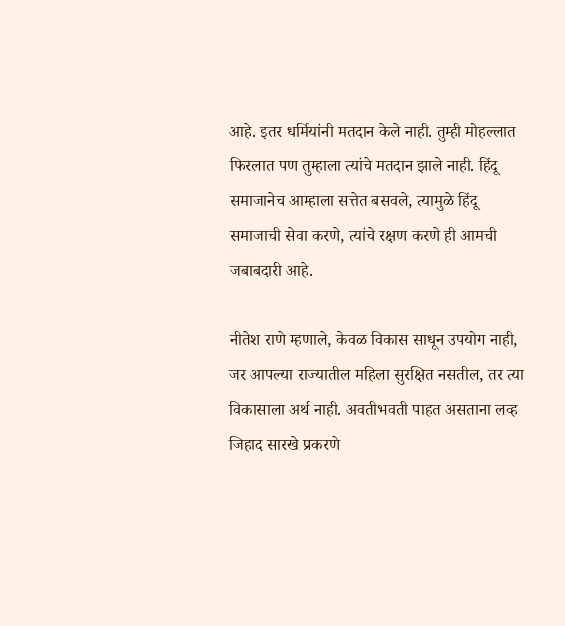आहे. इतर धर्मियांनी मतदान केले नाही. तुम्ही मोहल्लात फिरलात पण तुम्हाला त्यांचे मतदान झाले नाही. हिंदू समाजानेच आम्हाला सत्तेत बसवले, त्यामुळे हिंदू समाजाची सेवा करणे, त्यांचे रक्षण करणे ही आमची जबाबदारी आहे.

नीतेश राणे म्हणाले, केवळ विकास साधून उपयोग नाही, जर आपल्या राज्यातील महिला सुरक्षित नसतील, तर त्या विकासाला अर्थ नाही. अवतीभवती पाहत असताना लव्ह जिहाद सारखे प्रकरणे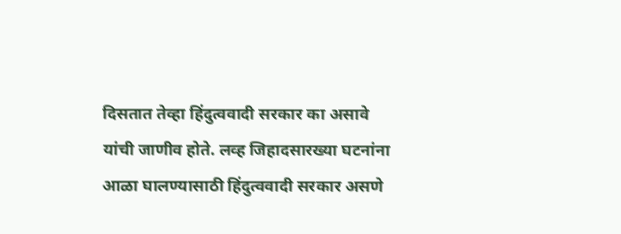दिसतात तेव्हा हिंदुत्ववादी सरकार का असावे यांची जाणीव होते. लव्ह जिहादसारख्या घटनांना आळा घालण्यासाठी हिंदुत्ववादी सरकार असणे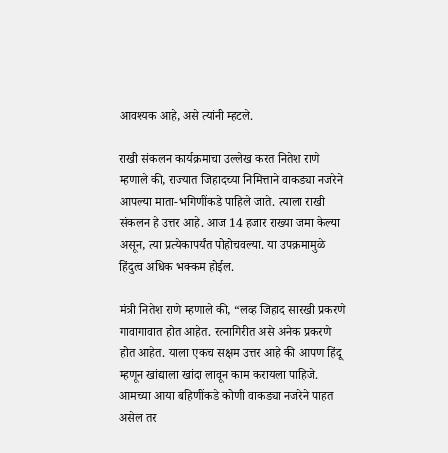आवश्यक आहे, असे त्यांनी म्हटले.

राखी संकलन कार्यक्रमाचा उल्लेख करत नितेश राणे म्हणाले की, राज्यात जिहादच्या निमित्ताने वाकड्या नजरेने आपल्या माता-भगिणींकडे पाहिले जाते. त्याला राखी संकलन हे उत्तर आहे. आज 14 हजार राख्या जमा केल्या असून, त्या प्रत्येकापर्यंत पोहोचवल्या. या उपक्रमामुळे हिंदुत्व अधिक भक्कम होईल.

मंत्री नितेश राणे म्हणाले की, “लव्ह जिहाद सारखी प्रकरणे गावागावात होत आहेत. रत्नागिरीत असे अनेक प्रकरणे होत आहेत. याला एकच सक्षम उत्तर आहे की आपण हिंदू म्हणून खांद्याला खांदा लावून काम करायला पाहिजे. आमच्या आया बहिणींकडे कोणी वाकड्या नजरेने पाहत असेल तर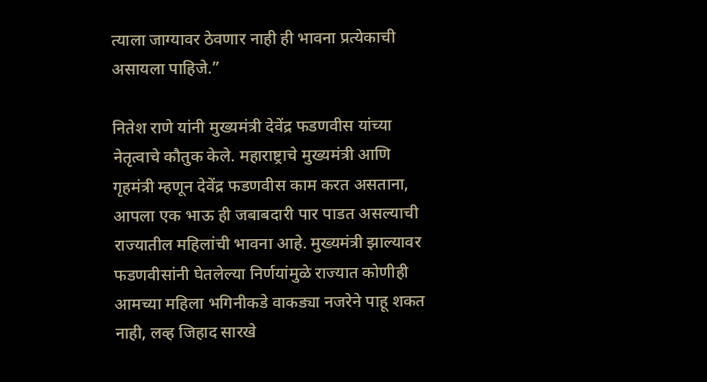त्याला जाग्यावर ठेवणार नाही ही भावना प्रत्येकाची असायला पाहिजे.”

नितेश राणे यांनी मुख्यमंत्री देवेंद्र फडणवीस यांच्या नेतृत्वाचे कौतुक केले. महाराष्ट्राचे मुख्यमंत्री आणि गृहमंत्री म्हणून देवेंद्र फडणवीस काम करत असताना, आपला एक भाऊ ही जबाबदारी पार पाडत असल्याची राज्यातील महिलांची भावना आहे. मुख्यमंत्री झाल्यावर फडणवीसांनी घेतलेल्या निर्णयांमुळे राज्यात कोणीही आमच्या महिला भगिनीकडे वाकड्या नजरेने पाहू शकत नाही, लव्ह जिहाद सारखे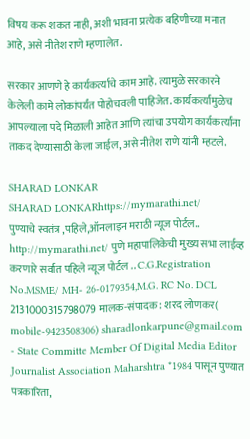विषय करू शकत नाही, अशी भावना प्रत्येक बहिणीच्या मनात आहे, असे नीतेश राणे म्हणालेत.

सरकार आणणे हे कार्यकर्त्याचे काम आहे. त्यामुळे सरकारने केलेली कामे लोकांपर्यंत पोहोचवली पाहिजेत. कार्यकर्त्यांमुळेच आपल्याला पदे मिळाली आहेत आणि त्यांचा उपयोग कार्यकर्त्यांना ताकद देण्यासाठी केला जाईल, असे नीतेश राणे यांनी म्हटले.

SHARAD LONKAR
SHARAD LONKARhttps://mymarathi.net/
पुण्याचे स्वतंत्र ,पहिले,ऑनलाइन मराठी न्यूज पोर्टल.. http://mymarathi.net/ पुणे महापालिकेची मुख्य सभा लाईव्ह करणारे सर्वात पहिले न्यूज पोर्टल .. C.G.Registration No.MSME/ MH- 26-0179354,M.G. RC No. DCL 2131000315798079 मालक-संपादक : शरद लोणकर( mobile-9423508306) sharadlonkarpune@gmail.com - State Committe Member Of Digital Media Editor Journalist Association Maharshtra *1984 पासून पुण्यात पत्रकारिता,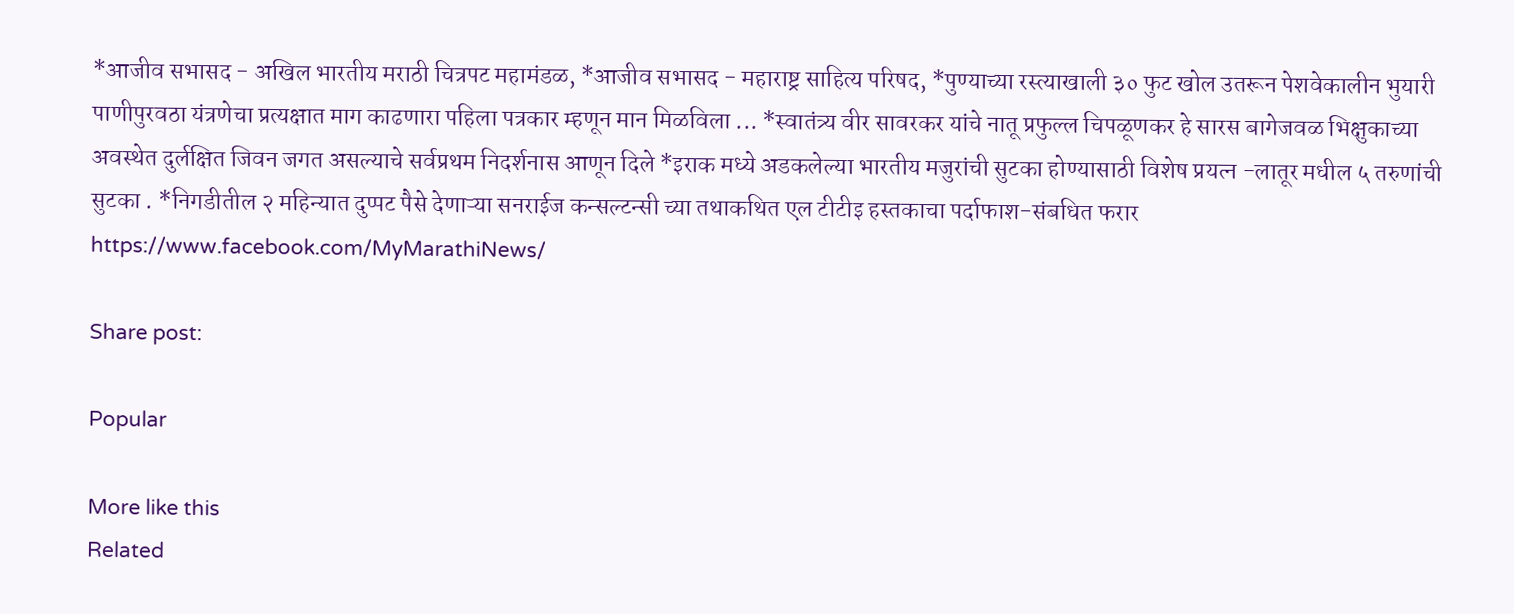*आजीव सभासद - अखिल भारतीय मराठी चित्रपट महामंडळ, *आजीव सभासद - महाराष्ट्र साहित्य परिषद, *पुण्याच्या रस्त्याखाली ३० फुट खोल उतरून पेशवेकालीन भुयारी पाणीपुरवठा यंत्रणेचा प्रत्यक्षात माग काढणारा पहिला पत्रकार म्हणून मान मिळविला ... *स्वातंत्र्य वीर सावरकर यांचे नातू प्रफुल्ल चिपळूणकर हे सारस बागेजवळ भिक्षुकाच्या अवस्थेत दुर्लक्षित जिवन जगत असल्याचे सर्वप्रथम निदर्शनास आणून दिले *इराक मध्ये अडकलेल्या भारतीय मजुरांची सुटका होण्यासाठी विशेष प्रयत्न -लातूर मधील ५ तरुणांची सुटका . *निगडीतील २ महिन्यात दुप्पट पैसे देणाऱ्या सनराईज कन्सल्टन्सी च्या तथाकथित एल टीटीइ हस्तकाचा पर्दाफाश-संबधित फरार https://www.facebook.com/MyMarathiNews/

Share post:

Popular

More like this
Related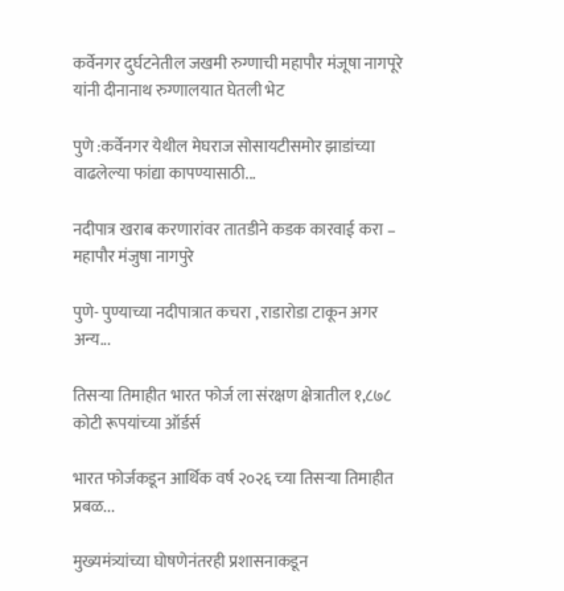कर्वेनगर दुर्घटनेतील जखमी रुग्णाची महापौर मंजूषा नागपूरे यांनी दीनानाथ रुग्णालयात घेतली भेट

पुणे :कर्वेनगर येथील मेघराज सोसायटीसमोर झाडांच्या वाढलेल्या फांद्या कापण्यासाठी...

नदीपात्र खराब करणारांवर तातडीने कडक कारवाई करा – महापौर मंजुषा नागपुरे

पुणे- पुण्याच्या नदीपात्रात कचरा , राडारोडा टाकून अगर अन्य...

तिसऱ्या तिमाहीत भारत फोर्ज ला संरक्षण क्षेत्रातील १,८७८ कोटी रूपयांच्‍या ऑर्डर्स

भारत फोर्जकडून आर्थिक वर्ष २०२६ च्‍या तिसऱ्या तिमाहीत प्रबळ...

मुख्यमंत्र्यांच्या घोषणेनंतरही प्रशासनाकडून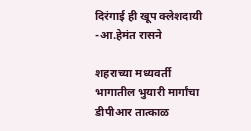दिरंगाई ही खूप क्लेशदायी -आ.हेमंत रासने

शहराच्या मध्यवर्ती भागातील भुयारी मार्गांचा डीपीआर तात्काळ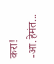करा! -आ.हेमंत...